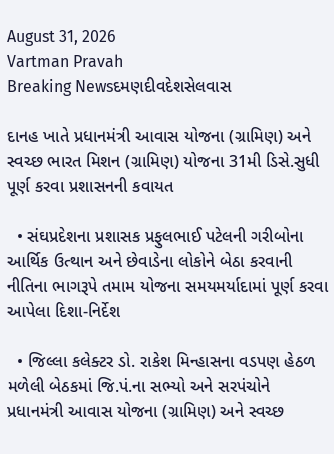August 31, 2026
Vartman Pravah
Breaking Newsદમણદીવદેશસેલવાસ

દાનહ ખાતે પ્રધાનમંત્રી આવાસ યોજના (ગ્રામિણ) અને સ્‍વચ્‍છ ભારત મિશન (ગ્રામિણ) યોજના 31મી ડિસે.સુધી પૂર્ણ કરવા પ્રશાસનની કવાયત

  • સંઘપ્રદેશના પ્રશાસક પ્રફુલભાઈ પટેલની ગરીબોના આર્થિક ઉત્‍થાન અને છેવાડેના લોકોને બેઠા કરવાની નીતિના ભાગરૂપે તમામ યોજના સમયમર્યાદામાં પૂર્ણ કરવા આપેલા દિશા-નિર્દેશ

  • જિલ્લા કલેક્‍ટર ડો. રાકેશ મિન્‍હાસના વડપણ હેઠળ મળેલી બેઠકમાં જિ.પં.ના સભ્‍યો અને સરપંચોને પ્રધાનમંત્રી આવાસ યોજના (ગ્રામિણ) અને સ્‍વચ્‍છ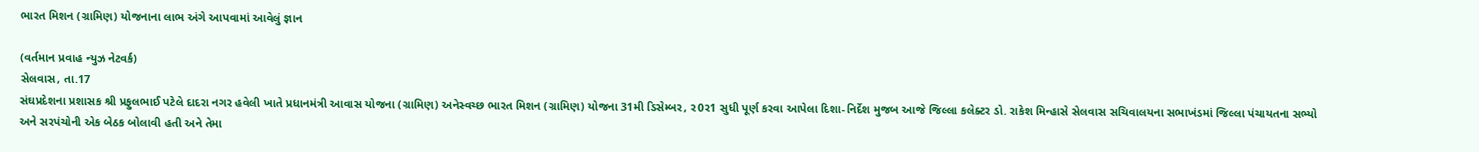ભારત મિશન (ગ્રામિણ) યોજનાના લાભ અંગે આપવામાં આવેલું જ્ઞાન

(વર્તમાન પ્રવાહ ન્‍યુઝ નેટવર્ક)
સેલવાસ, તા.17
સંઘપ્રદેશના પ્રશાસક શ્રી પ્રફુલભાઈ પટેલે દાદરા નગર હવેલી ખાતે પ્રધાનમંત્રી આવાસ યોજના (ગ્રામિણ) અનેસ્‍વચ્‍છ ભારત મિશન (ગ્રામિણ) યોજના 31મી ડિસેમ્‍બર, ર0ર1 સુધી પૂર્ણ કરવા આપેલા દિશા-નિર્દેશ મુજબ આજે જિલ્લા કલેક્‍ટર ડો. રાકેશ મિન્‍હાસે સેલવાસ સચિવાલયના સભાખંડમાં જિલ્લા પંચાયતના સભ્‍યો અને સરપંચોની એક બેઠક બોલાવી હતી અને તેમા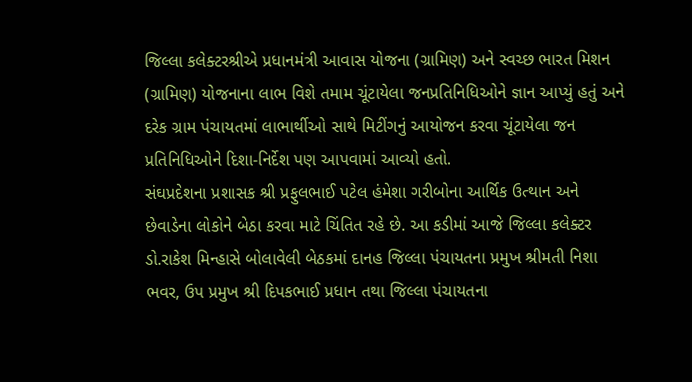જિલ્લા કલેક્‍ટરશ્રીએ પ્રધાનમંત્રી આવાસ યોજના (ગ્રામિણ) અને સ્‍વચ્‍છ ભારત મિશન (ગ્રામિણ) યોજનાના લાભ વિશે તમામ ચૂંટાયેલા જનપ્રતિનિધિઓને જ્ઞાન આપ્‍યું હતું અને દરેક ગ્રામ પંચાયતમાં લાભાર્થીઓ સાથે મિટીંગનું આયોજન કરવા ચૂંટાયેલા જન પ્રતિનિધિઓને દિશા-નિર્દેશ પણ આપવામાં આવ્‍યો હતો.
સંઘપ્રદેશના પ્રશાસક શ્રી પ્રફુલભાઈ પટેલ હંમેશા ગરીબોના આર્થિક ઉત્‍થાન અને છેવાડેના લોકોને બેઠા કરવા માટે ચિંતિત રહે છે. આ કડીમાં આજે જિલ્લા કલેક્‍ટર ડો.રાકેશ મિન્‍હાસે બોલાવેલી બેઠકમાં દાનહ જિલ્લા પંચાયતના પ્રમુખ શ્રીમતી નિશા ભવર, ઉપ પ્રમુખ શ્રી દિપકભાઈ પ્રધાન તથા જિલ્લા પંચાયતના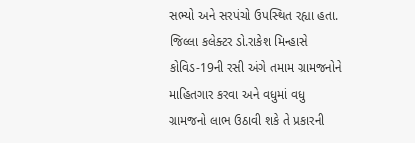સભ્‍યો અને સરપંચો ઉપસ્‍થિત રહ્યા હતા.
જિલ્લા કલેક્‍ટર ડો.રાકેશ મિન્‍હાસે કોવિડ-19ની રસી અંગે તમામ ગ્રામજનોને માહિતગાર કરવા અને વધુમાં વધુ ગ્રામજનો લાભ ઉઠાવી શકે તે પ્રકારની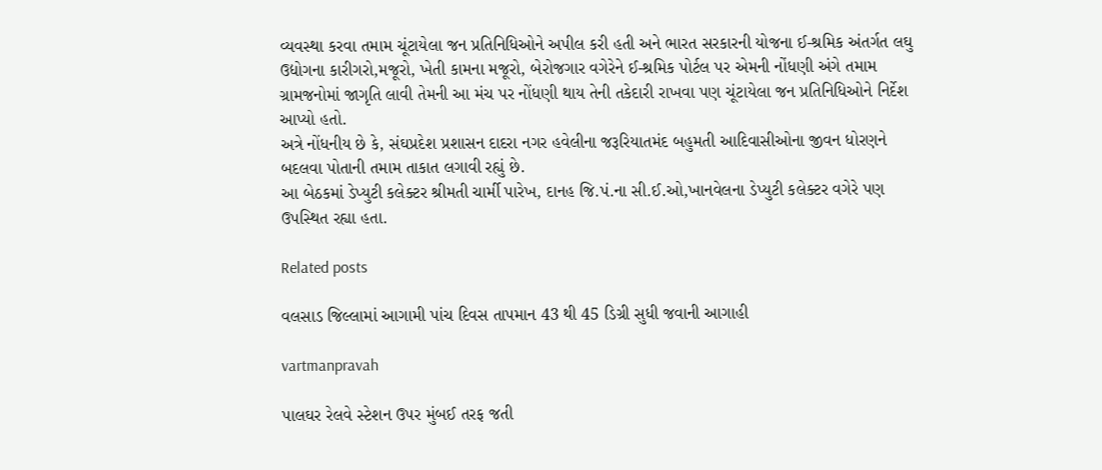વ્‍યવસ્‍થા કરવા તમામ ચૂંટાયેલા જન પ્રતિનિધિઓને અપીલ કરી હતી અને ભારત સરકારની યોજના ઈ-શ્રમિક અંતર્ગત લઘુ ઉદ્યોગના કારીગરો,મજૂરો, ખેતી કામના મજૂરો, બેરોજગાર વગેરેને ઈ-શ્રમિક પોર્ટલ પર એમની નોંધણી અંગે તમામ ગ્રામજનોમાં જાગૃતિ લાવી તેમની આ મંચ પર નોંધણી થાય તેની તકેદારી રાખવા પણ ચૂંટાયેલા જન પ્રતિનિધિઓને નિર્દેશ આપ્‍યો હતો.
અત્રે નોંધનીય છે કે, સંઘપ્રદેશ પ્રશાસન દાદરા નગર હવેલીના જરૂરિયાતમંદ બહુમતી આદિવાસીઓના જીવન ધોરણને બદલવા પોતાની તમામ તાકાત લગાવી રહ્યું છે.
આ બેઠકમાં ડેપ્‍યુટી કલેક્‍ટર શ્રીમતી ચાર્મી પારેખ, દાનહ જિ.પં.ના સી.ઈ.ઓ,ખાનવેલના ડેપ્‍યુટી કલેક્‍ટર વગેરે પણ ઉપસ્‍થિત રહ્યા હતા.

Related posts

વલસાડ જિલ્લામાં આગામી પાંચ દિવસ તાપમાન 43 થી 45 ડિગ્રી સુધી જવાની આગાહી

vartmanpravah

પાલઘર રેલવે સ્‍ટેશન ઉપર મુંબઈ તરફ જતી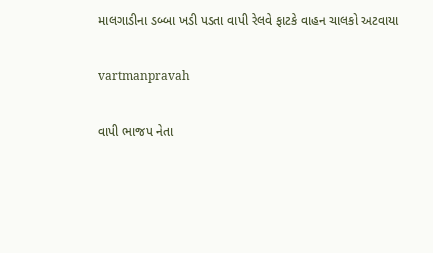માલગાડીના ડબ્‍બા ખડી પડતા વાપી રેલવે ફાટકે વાહન ચાલકો અટવાયા

vartmanpravah

વાપી ભાજપ નેતા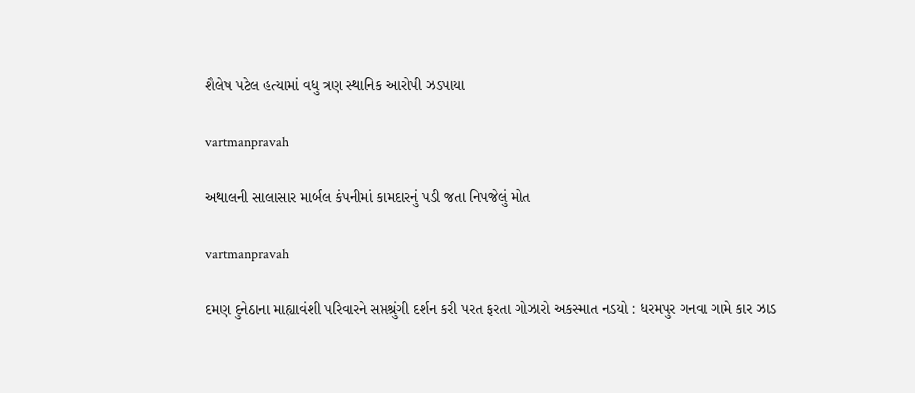શૈલેષ પટેલ હત્‍યામાં વધુ ત્રણ સ્‍થાનિક આરોપી ઝડપાયા

vartmanpravah

અથાલની સાલાસાર માર્બલ કંપનીમાં કામદારનું પડી જતા નિપજેલું મોત

vartmanpravah

દમણ દુનેઠાના માહ્યાવંશી પરિવારને સપ્તશ્રુંગી દર્શન કરી પરત ફરતા ગોઝારો અકસ્‍માત નડયો : ધરમપુર ગનવા ગામે કાર ઝાડ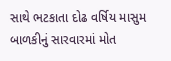સાથે ભટકાતા દોઢ વર્ષિય માસુમ બાળકીનું સારવારમાં મોત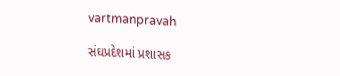vartmanpravah

સંઘપ્રદેશમાં પ્રશાસક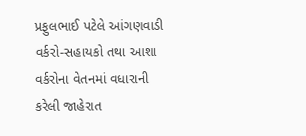પ્રફુલભાઈ પટેલે આંગણવાડી વર્કરો-સહાયકો તથા આશા વર્કરોના વેતનમાં વધારાની કરેલી જાહેરાત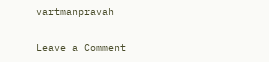vartmanpravah

Leave a Comment